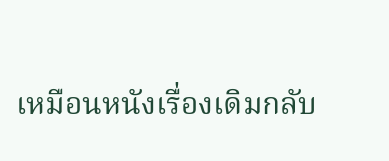เหมือนหนังเรื่องเดิมกลับ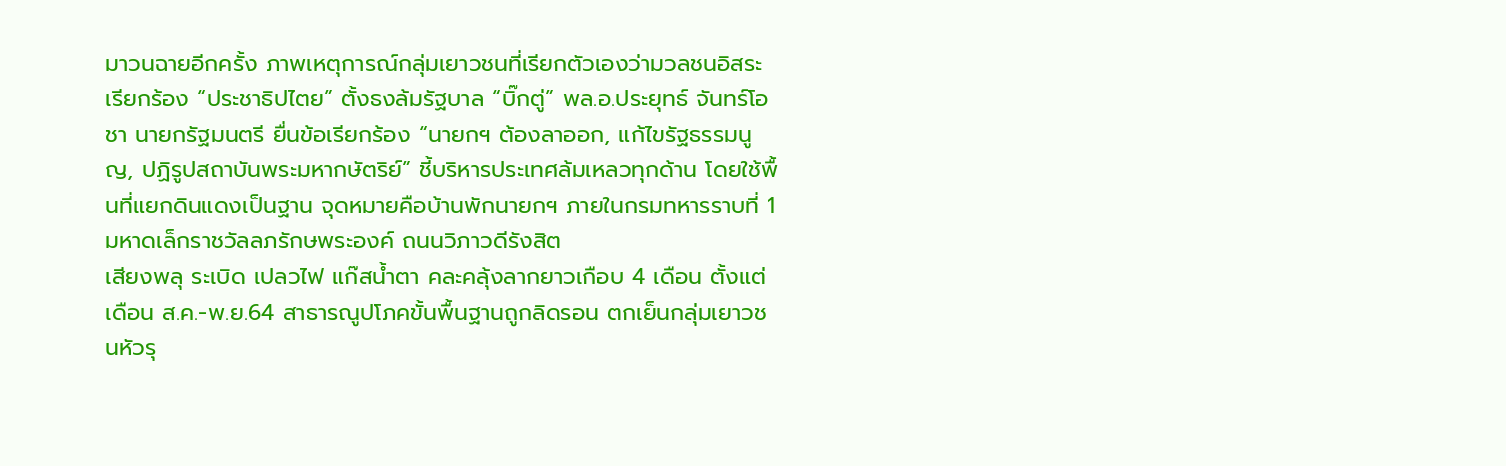มาวนฉายอีกครั้ง ภาพเหตุการณ์กลุ่มเยาวชนที่เรียกตัวเองว่ามวลชนอิสระ เรียกร้อง “ประชาธิปไตย” ตั้งธงล้มรัฐบาล “บิ๊กตู่” พล.อ.ประยุทธ์ จันทร์โอชา นายกรัฐมนตรี ยื่นข้อเรียกร้อง “นายกฯ ต้องลาออก, แก้ไขรัฐธรรมนูญ, ปฏิรูปสถาบันพระมหากษัตริย์” ชี้บริหารประเทศล้มเหลวทุกด้าน โดยใช้พื้นที่แยกดินแดงเป็นฐาน จุดหมายคือบ้านพักนายกฯ ภายในกรมทหารราบที่ 1 มหาดเล็กราชวัลลภรักษพระองค์ ถนนวิภาวดีรังสิต
เสียงพลุ ระเบิด เปลวไฟ แก๊สน้ำตา คละคลุ้งลากยาวเกือบ 4 เดือน ตั้งแต่เดือน ส.ค.-พ.ย.64 สาธารณูปโภคขั้นพื้นฐานถูกลิดรอน ตกเย็นกลุ่มเยาวชนหัวรุ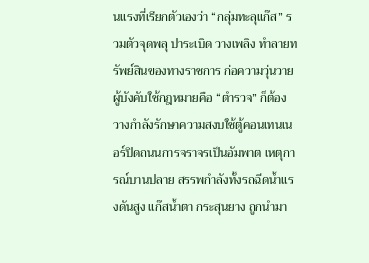นแรงที่เรียกตัวเองว่า “กลุ่มทะลุแก๊ส” รวมตัวจุดพลุ ปาระเบิด วางเพลิง ทำลายทรัพย์สินของทางราชการ ก่อความวุ่นวาย ผู้บังคับใช้กฎหมายคือ “ตำรวจ” ก็ต้องวางกำลังรักษาความสงบใช้ตู้คอนเทนเนอร์ปิดถนนการจราจรเป็นอัมพาต เหตุการณ์บานปลาย สรรพกำลังทั้งรถฉีดน้ำแรงดันสูง แก๊สน้ำตา กระสุนยาง ถูกนำมา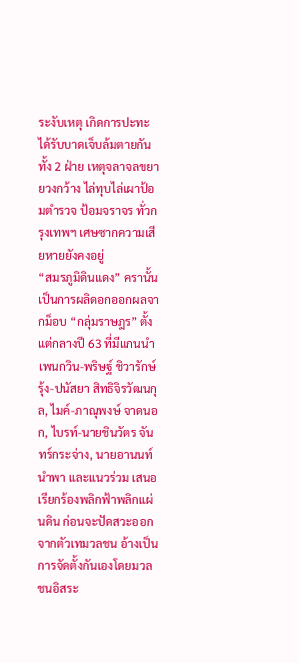ระงับเหตุ เกิดการปะทะได้รับบาดเจ็บล้มตายกันทั้ง 2 ฝ่าย เหตุจลาจลขยายวงกว้าง ไล่ทุบไล่เผาป้อมตำรวจ ป้อมจราจร ทั่วกรุงเทพฯ เศษซากความเสียหายยังคงอยู่
“สมรภูมิดินแดง” ครานั้นเป็นการผลิดอกออกผลจากม็อบ “กลุ่มราษฎร” ตั้งแต่กลางปี 63 ที่มีแกนนำ เพนกวิน-พริษฐ์ ชิวารักษ์ รุ้ง-ปนัสยา สิทธิจิรวัฒนกุล, ไมค์-ภาณุพงษ์ จาดนอก, ไบรท์-นายชินวัตร จันทร์กระจ่าง, นายอานนท์ นำพา และแนวร่วม เสนอเรียกร้องพลิกฟ้าพลิกแผ่นดิน ก่อนจะปัดสวะออกจากตัวเทมวลชน อ้างเป็นการจัดตั้งกันเองโดยมวลชนอิสระ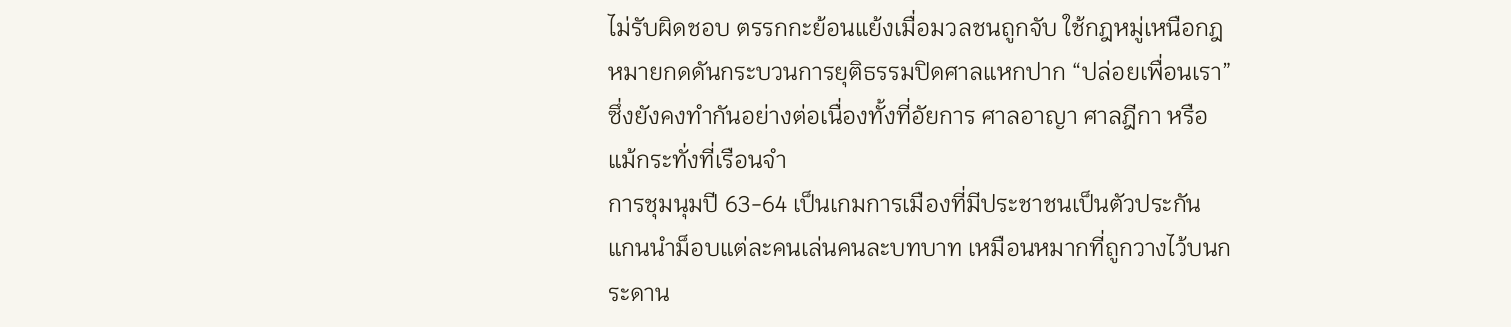ไม่รับผิดชอบ ตรรกกะย้อนแย้งเมื่อมวลชนถูกจับ ใช้กฎหมู่เหนือกฎหมายกดดันกระบวนการยุติธรรมปิดศาลแหกปาก “ปล่อยเพื่อนเรา” ซึ่งยังคงทำกันอย่างต่อเนื่องทั้งที่อัยการ ศาลอาญา ศาลฎีกา หรือแม้กระทั่งที่เรือนจำ
การชุมนุมปี 63-64 เป็นเกมการเมืองที่มีประชาชนเป็นตัวประกัน แกนนำม็อบแต่ละคนเล่นคนละบทบาท เหมือนหมากที่ถูกวางไว้บนกระดาน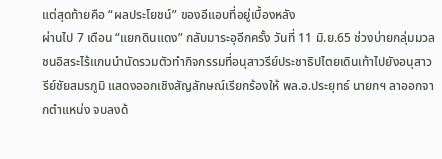แต่สุดท้ายคือ “ผลประโยชน์” ของอีแอบที่อยู่เบื้องหลัง
ผ่านไป 7 เดือน “แยกดินแดง” กลับมาระอุอีกครั้ง วันที่ 11 มิ.ย.65 ช่วงบ่ายกลุ่มมวลชนอิสระไร้แกนนำนัดรวมตัวทำกิจกรรมที่อนุสาวรีย์ประชาธิปไตยเดินเท้าไปยังอนุสาวรีย์ชัยสมรภูมิ แสดงออกเชิงสัญลักษณ์เรียกร้องให้ พล.อ.ประยุทธ์ นายกฯ ลาออกจากตำแหน่ง จบลงด้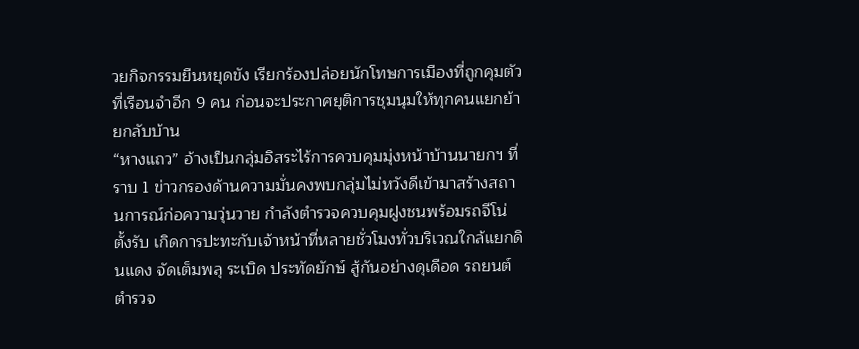วยกิจกรรมยืนหยุดขัง เรียกร้องปล่อยนักโทษการเมืองที่ถูกคุมตัวที่เรือนจำอีก 9 คน ก่อนจะประกาศยุติการชุมนุมให้ทุกคนแยกย้ายกลับบ้าน
“หางแถว” อ้างเป็นกลุ่มอิสระไร้การควบคุมมุ่งหน้าบ้านนายกฯ ที่ราบ 1 ข่าวกรองด้านความมั่นคงพบกลุ่มไม่หวังดีเข้ามาสร้างสถานการณ์ก่อความวุ่นวาย กำลังตำรวจควบคุมฝูงชนพร้อมรถจีโน่ตั้งรับ เกิดการปะทะกับเจ้าหน้าที่หลายชั่วโมงทั่วบริเวณใกล้แยกดินแดง จัดเต็มพลุ ระเบิด ประทัดยักษ์ สู้กันอย่างดุเดือด รถยนต์ตำรวจ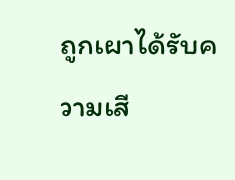ถูกเผาได้รับความเสี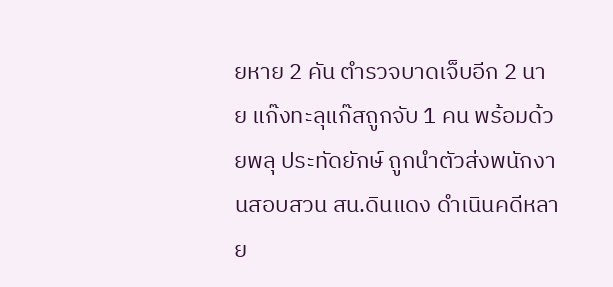ยหาย 2 คัน ตำรวจบาดเจ็บอีก 2 นาย แก๊งทะลุแก๊สถูกจับ 1 คน พร้อมด้วยพลุ ประทัดยักษ์ ถูกนำตัวส่งพนักงานสอบสวน สน.ดินแดง ดำเนินคดีหลาย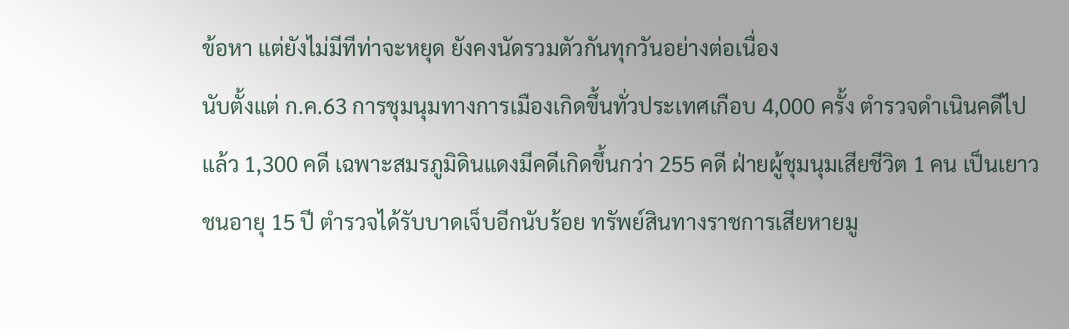ข้อหา แต่ยังไม่มีทีท่าจะหยุด ยังคงนัดรวมตัวกันทุกวันอย่างต่อเนื่อง
นับตั้งแต่ ก.ค.63 การชุมนุมทางการเมืองเกิดขึ้นทั่วประเทศเกือบ 4,000 ครั้ง ตำรวจดำเนินคดีไปแล้ว 1,300 คดี เฉพาะสมรภูมิดินแดงมีคดีเกิดขึ้นกว่า 255 คดี ฝ่ายผู้ชุมนุมเสียชีวิต 1 คน เป็นเยาวชนอายุ 15 ปี ตำรวจได้รับบาดเจ็บอีกนับร้อย ทรัพย์สินทางราชการเสียหายมู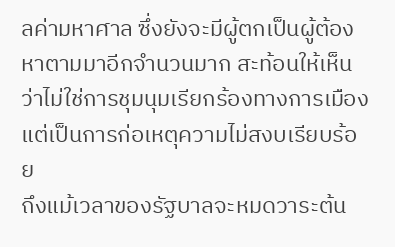ลค่ามหาศาล ซึ่งยังจะมีผู้ตกเป็นผู้ต้องหาตามมาอีกจำนวนมาก สะท้อนให้เห็นว่าไม่ใช่การชุมนุมเรียกร้องทางการเมือง แต่เป็นการก่อเหตุความไม่สงบเรียบร้อย
ถึงแม้เวลาของรัฐบาลจะหมดวาระต้น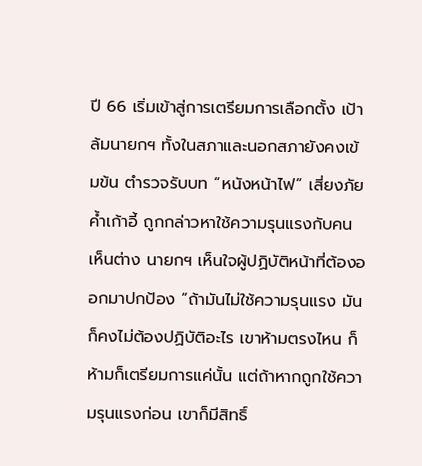ปี 66 เริ่มเข้าสู่การเตรียมการเลือกตั้ง เป้าล้มนายกฯ ทั้งในสภาและนอกสภายังคงเข้มข้น ตำรวจรับบท “หนังหน้าไฟ” เสี่ยงภัยค้ำเก้าอี้ ถูกกล่าวหาใช้ความรุนแรงกับคนเห็นต่าง นายกฯ เห็นใจผู้ปฏิบัติหน้าที่ต้องออกมาปกป้อง “ถ้ามันไม่ใช้ความรุนแรง มันก็คงไม่ต้องปฏิบัติอะไร เขาห้ามตรงไหน ก็ห้ามก็เตรียมการแค่นั้น แต่ถ้าหากถูกใช้ความรุนแรงก่อน เขาก็มีสิทธิ์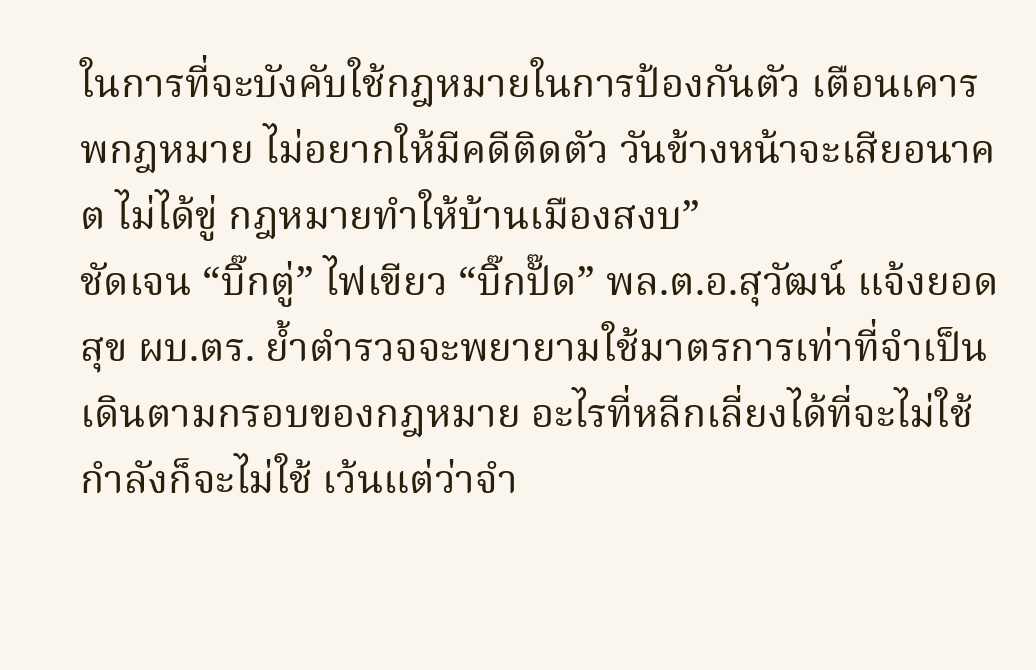ในการที่จะบังคับใช้กฎหมายในการป้องกันตัว เตือนเคารพกฎหมาย ไม่อยากให้มีคดีติดตัว วันข้างหน้าจะเสียอนาคต ไม่ได้ขู่ กฎหมายทำให้บ้านเมืองสงบ”
ชัดเจน “บิ๊กตู่” ไฟเขียว “บิ๊กปั๊ด” พล.ต.อ.สุวัฒน์ แจ้งยอดสุข ผบ.ตร. ย้ำตำรวจจะพยายามใช้มาตรการเท่าที่จำเป็น เดินตามกรอบของกฎหมาย อะไรที่หลีกเลี่ยงได้ที่จะไม่ใช้กำลังก็จะไม่ใช้ เว้นแต่ว่าจำ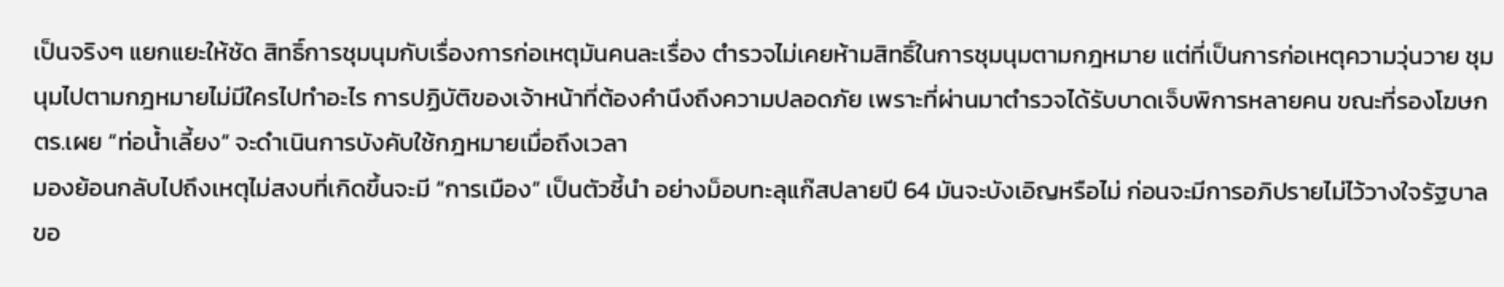เป็นจริงๆ แยกแยะให้ชัด สิทธิ์การชุมนุมกับเรื่องการก่อเหตุมันคนละเรื่อง ตำรวจไม่เคยห้ามสิทธิ์ในการชุมนุมตามกฎหมาย แต่ที่เป็นการก่อเหตุความวุ่นวาย ชุมนุมไปตามกฎหมายไม่มีใครไปทำอะไร การปฏิบัติของเจ้าหน้าที่ต้องคำนึงถึงความปลอดภัย เพราะที่ผ่านมาตำรวจได้รับบาดเจ็บพิการหลายคน ขณะที่รองโฆษก ตร.เผย “ท่อน้ำเลี้ยง” จะดำเนินการบังคับใช้กฎหมายเมื่อถึงเวลา
มองย้อนกลับไปถึงเหตุไม่สงบที่เกิดขึ้นจะมี “การเมือง” เป็นตัวชี้นำ อย่างม็อบทะลุแก๊สปลายปี 64 มันจะบังเอิญหรือไม่ ก่อนจะมีการอภิปรายไม่ไว้วางใจรัฐบาลขอ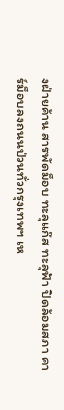งฝ่ายค้าน สารพัดม็อบ ทะลุแก๊ส ทะลุฟ้า ปิดล้อมสภา คาร์ม็อบลงถนนป่วนทั่วกรุงเทพฯ เห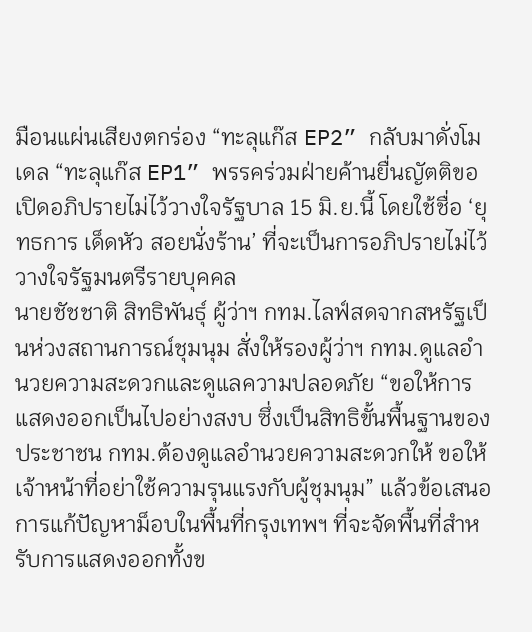มือนแผ่นเสียงตกร่อง “ทะลุแก๊ส EP2” กลับมาดั่งโมเดล “ทะลุแก๊ส EP1” พรรคร่วมฝ่ายค้านยื่นญัตติขอเปิดอภิปรายไม่ไว้วางใจรัฐบาล 15 มิ.ย.นี้ โดยใช้ชื่อ ‘ยุทธการ เด็ดหัว สอยนั่งร้าน’ ที่จะเป็นการอภิปรายไม่ไว้วางใจรัฐมนตรีรายบุคคล
นายชัชชาติ สิทธิพันธุ์ ผู้ว่าฯ กทม.ไลฟ์สดจากสหรัฐเป็นห่วงสถานการณ์ชุมนุม สั่งให้รองผู้ว่าฯ กทม.ดูแลอำนวยความสะดวกและดูแลความปลอดภัย “ขอให้การแสดงออกเป็นไปอย่างสงบ ซึ่งเป็นสิทธิขั้นพื้นฐานของประชาชน กทม.ต้องดูแลอำนวยความสะดวกให้ ขอให้เจ้าหน้าที่อย่าใช้ความรุนแรงกับผู้ชุมนุม” แล้วข้อเสนอการแก้ปัญหาม็อบในพื้นที่กรุงเทพฯ ที่จะจัดพื้นที่สำหรับการแสดงออกทั้งข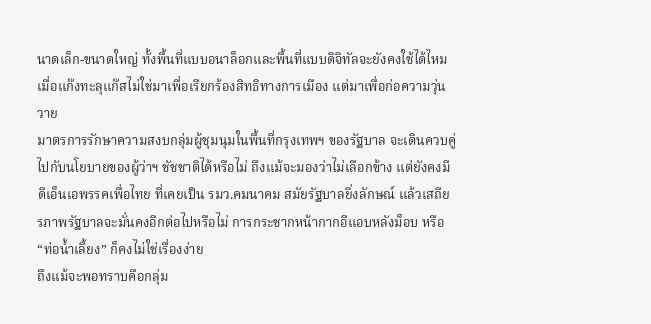นาดเล็ก-ขนาดใหญ่ ทั้งพื้นที่แบบอนาล็อกและพื้นที่แบบดิจิทัลจะยังคงใช้ได้ไหม เมื่อแก๊งทะลุแก๊สไม่ใช่มาเพื่อเรียกร้องสิทธิทางการเมือง แต่มาเพื่อก่อความวุ่นวาย
มาตรการรักษาความสงบกลุ่มผู้ชุมนุมในพื้นที่กรุงเทพฯ ของรัฐบาล จะเดินควบคู่ไปกับนโยบายของผู้ว่าฯ ชัชชาติได้หรือไม่ ถึงแม้จะมองว่าไม่เลือกข้าง แต่ยังคงมีดีเอ็นเอพรรคเพื่อไทย ที่เคยเป็น รมว.คมนาคม สมัยรัฐบาลยิ่งลักษณ์ แล้วเสถียรภาพรัฐบาลจะมั่นคงอีกต่อไปหรือไม่ การกระชากหน้ากากอีแอบหลังม็อบ หรือ “ท่อน้ำเลี้ยง” ก็คงไม่ใช่เรื่องง่าย
ถึงแม้จะพอทราบคือกลุ่ม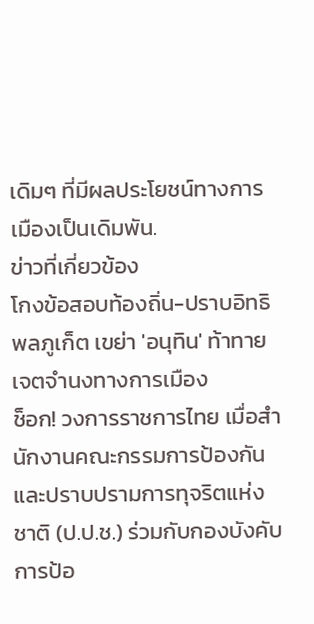เดิมๆ ที่มีผลประโยชน์ทางการเมืองเป็นเดิมพัน.
ข่าวที่เกี่ยวข้อง
โกงข้อสอบท้องถิ่น-ปราบอิทธิพลภูเก็ต เขย่า 'อนุทิน' ท้าทายเจตจำนงทางการเมือง
ช็อก! วงการราชการไทย เมื่อสำนักงานคณะกรรมการป้องกันและปราบปรามการทุจริตแห่งชาติ (ป.ป.ช.) ร่วมกับกองบังคับการป้อ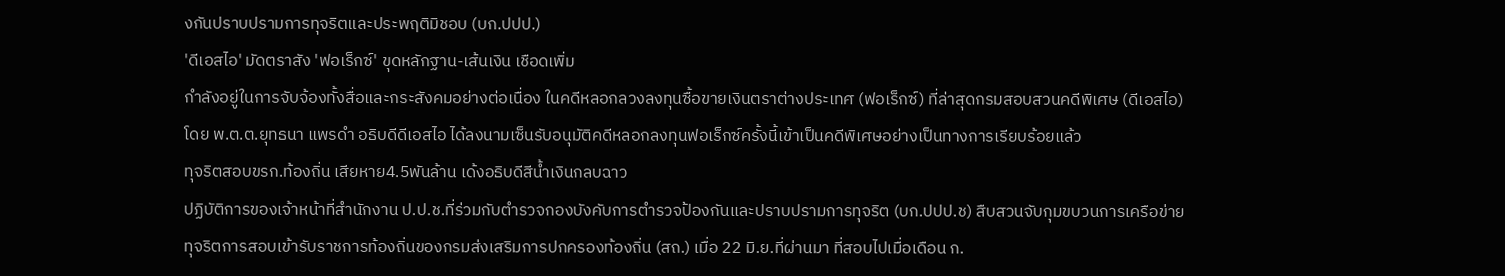งกันปราบปรามการทุจริตและประพฤติมิชอบ (บก.ปปป.)
'ดีเอสไอ' มัดตราสัง 'ฟอเร็กซ์' ขุดหลักฐาน-เส้นเงิน เชือดเพิ่ม
กำลังอยู่ในการจับจ้องทั้งสื่อและกระสังคมอย่างต่อเนื่อง ในคดีหลอกลวงลงทุนซื้อขายเงินตราต่างประเทศ (ฟอเร็กซ์) ที่ล่าสุดกรมสอบสวนคดีพิเศษ (ดีเอสไอ) โดย พ.ต.ต.ยุทธนา แพรดำ อธิบดีดีเอสไอ ได้ลงนามเซ็นรับอนุมัติคดีหลอกลงทุนฟอเร็กซ์ครั้งนี้เข้าเป็นคดีพิเศษอย่างเป็นทางการเรียบร้อยแล้ว
ทุจริตสอบขรก.ท้องถิ่น เสียหาย4.5พันล้าน เด้งอธิบดีสีน้ำเงินกลบฉาว
ปฏิบัติการของเจ้าหน้าที่สำนักงาน ป.ป.ช.ที่ร่วมกับตำรวจกองบังคับการตำรวจป้องกันและปราบปรามการทุจริต (บก.ปปป.ช) สืบสวนจับกุมขบวนการเครือข่ายทุจริตการสอบเข้ารับราชการท้องถิ่นของกรมส่งเสริมการปกครองท้องถิ่น (สถ.) เมื่อ 22 มิ.ย.ที่ผ่านมา ที่สอบไปเมื่อเดือน ก.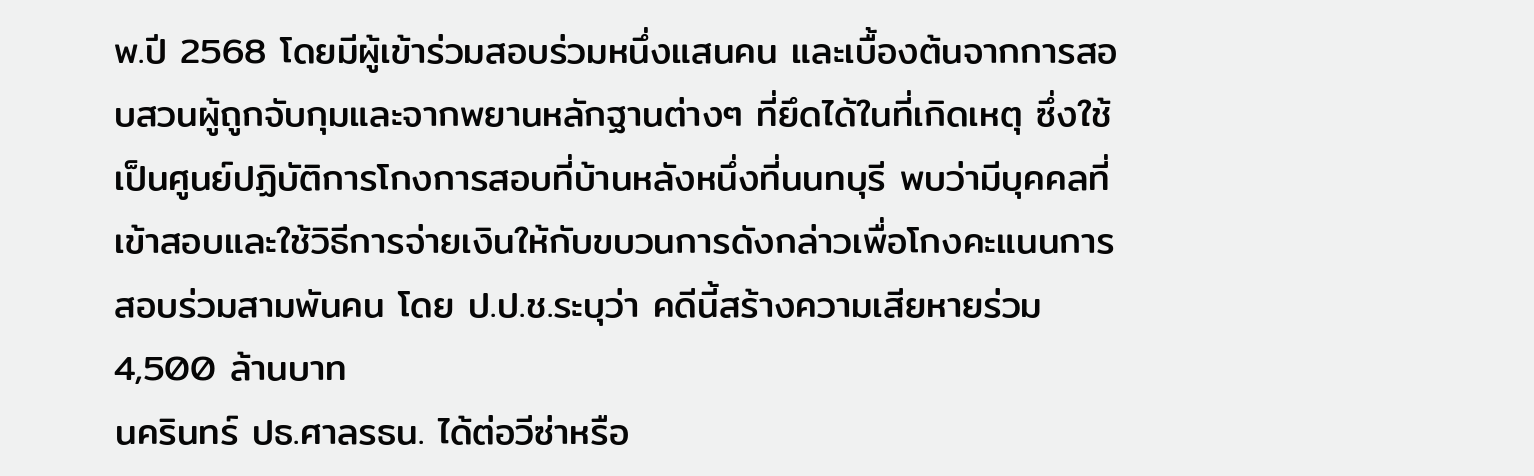พ.ปี 2568 โดยมีผู้เข้าร่วมสอบร่วมหนึ่งแสนคน และเบื้องต้นจากการสอบสวนผู้ถูกจับกุมและจากพยานหลักฐานต่างๆ ที่ยึดได้ในที่เกิดเหตุ ซึ่งใช้เป็นศูนย์ปฏิบัติการโกงการสอบที่บ้านหลังหนึ่งที่นนทบุรี พบว่ามีบุคคลที่เข้าสอบและใช้วิธีการจ่ายเงินให้กับขบวนการดังกล่าวเพื่อโกงคะแนนการสอบร่วมสามพันคน โดย ป.ป.ช.ระบุว่า คดีนี้สร้างความเสียหายร่วม 4,500 ล้านบาท
นครินทร์ ปธ.ศาลรธน. ได้ต่อวีซ่าหรือ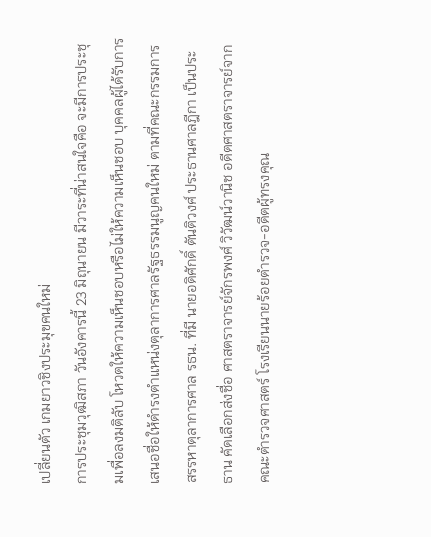เปลี่ยนตัว เกมยาวชิงประมุขคนใหม่
การประชุมวุฒิสภา วันอังคารนี้ 23 มิถุนายน มีวาระที่น่าสนใจคือ จะมีการประชุมเพื่อลงมติลับ โหวตให้ความเห็นชอบหรือไม่ให้ความเห็นชอบ บุคคลผู้ได้รับการเสนอชื่อให้ดำรงตำแหน่งตุลาการศาลรัฐธรรมนูญคนใหม่ ตามที่คณะกรรมการสรรหาตุลาการศาล รธน. ที่มี นายอดิศักดิ์ ตันติวงศ์ ประธานศาลฎีกา เป็นประธาน คัดเลือกส่งชื่อ ศาสตราจารย์จักรพงศ์ วิวัฒน์วานิช อดีตศาสตราจารย์จากคณะตำรวจศาสตร์ โรงเรียนนายร้อยตำรวจ-อดีตผู้ทรงคุณ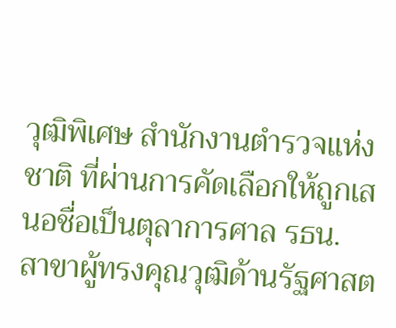วุฒิพิเศษ สำนักงานตำรวจแห่งชาติ ที่ผ่านการคัดเลือกให้ถูกเสนอชื่อเป็นตุลาการศาล รธน. สาขาผู้ทรงคุณวุฒิด้านรัฐศาสต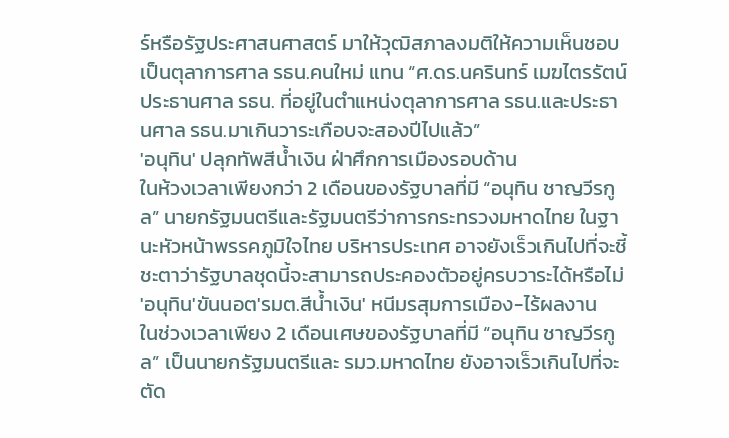ร์หรือรัฐประศาสนศาสตร์ มาให้วุฒิสภาลงมติให้ความเห็นชอบเป็นตุลาการศาล รธน.คนใหม่ แทน “ศ.ดร.นครินทร์ เมฆไตรรัตน์ ประธานศาล รธน. ที่อยู่ในตำแหน่งตุลาการศาล รธน.และประธานศาล รธน.มาเกินวาระเกือบจะสองปีไปแล้ว”
'อนุทิน' ปลุกทัพสีน้ำเงิน ฝ่าศึกการเมืองรอบด้าน
ในห้วงเวลาเพียงกว่า 2 เดือนของรัฐบาลที่มี “อนุทิน ชาญวีรกูล” นายกรัฐมนตรีและรัฐมนตรีว่าการกระทรวงมหาดไทย ในฐานะหัวหน้าพรรคภูมิใจไทย บริหารประเทศ อาจยังเร็วเกินไปที่จะชี้ชะตาว่ารัฐบาลชุดนี้จะสามารถประคองตัวอยู่ครบวาระได้หรือไม่
'อนุทิน'ขันนอต'รมต.สีน้ำเงิน' หนีมรสุมการเมือง-ไร้ผลงาน
ในช่วงเวลาเพียง 2 เดือนเศษของรัฐบาลที่มี “อนุทิน ชาญวีรกูล” เป็นนายกรัฐมนตรีและ รมว.มหาดไทย ยังอาจเร็วเกินไปที่จะตัด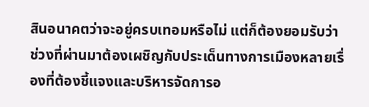สินอนาคตว่าจะอยู่ครบเทอมหรือไม่ แต่ก็ต้องยอมรับว่าช่วงที่ผ่านมาต้องเผชิญกับประเด็นทางการเมืองหลายเรื่องที่ต้องชี้แจงและบริหารจัดการอ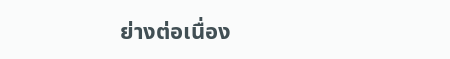ย่างต่อเนื่อง